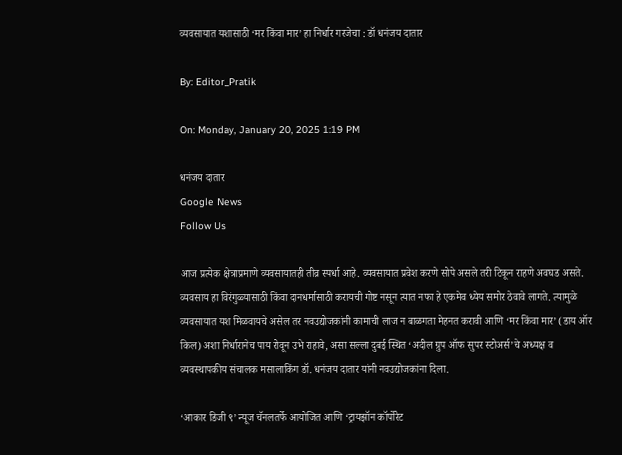व्यवसायात यशासाठी ‘मर किंवा मार’ हा निर्धार गरजेचा : डॉ धनंजय दातार

By: Editor_Pratik

On: Monday, January 20, 2025 1:19 PM

धनंजय दातार
Google News
Follow Us

आज प्रत्येक क्षेत्राप्रमाणे व्यवसायातही तीव्र स्पर्धा आहे. व्यवसायात प्रवेश करणे सोपे असले तरी टिकून राहणे अवघड असते. व्यवसाय हा विरंगुळ्यासाठी किंवा दानधर्मासाठी करायची गोष्ट नसून त्यात नफा हे एकमेव ध्येय समोर ठेवावे लागते. त्यामुळे व्यवसायात यश मिळवायचे असेल तर नवउद्योजकांनी कामाची लाज न बाळगता मेहनत करावी आणि ‘मर किंवा मार’ (डाय ऑर किल) अशा निर्धारानेच पाय रोवून उभे राहावे, असा सल्ला दुबई स्थित ‘अदील ग्रुप ऑफ सुपर स्टोअर्स’चे अध्यक्ष व व्यवस्थापकीय संचालक मसालाकिंग डॉ. धनंजय दातार यांनी नवउद्योजकांना दिला.

‘आकार डिजी ९’ न्यूज चॅनलतर्फे आयोजित आणि ‘ट्रायझॉन कॉर्पोरेट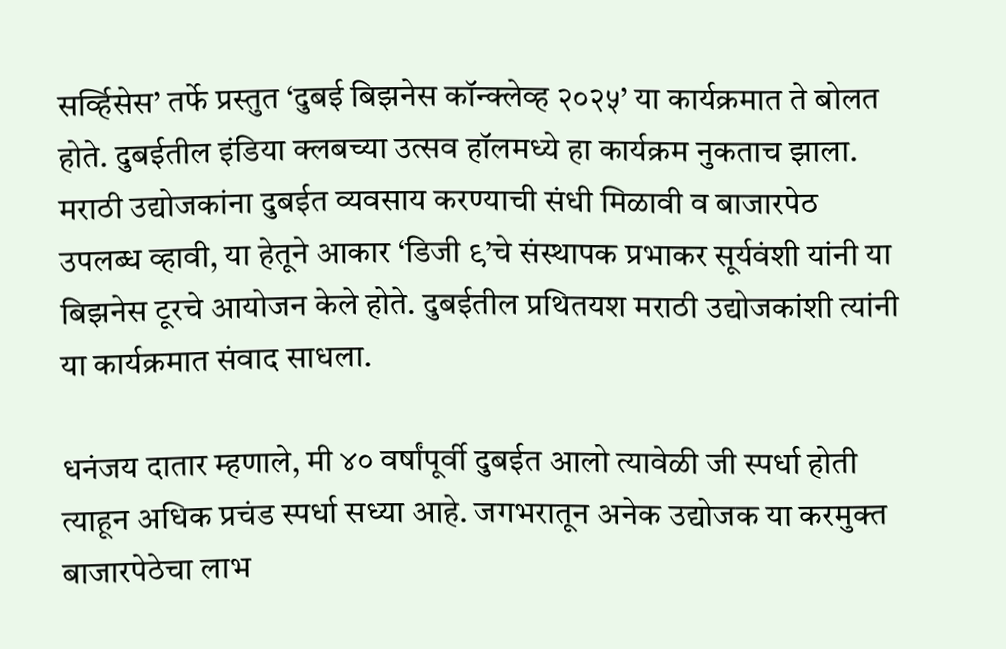सर्व्हिसेस’ तर्फे प्रस्तुत ‘दुबई बिझनेस कॉन्क्लेव्ह २०२५’ या कार्यक्रमात ते बोलत होते. दुबईतील इंडिया क्लबच्या उत्सव हॉलमध्ये हा कार्यक्रम नुकताच झाला. मराठी उद्योजकांना दुबईत व्यवसाय करण्याची संधी मिळावी व बाजारपेठ उपलब्ध व्हावी, या हेतूने आकार ‘डिजी ९’चे संस्थापक प्रभाकर सूर्यवंशी यांनी या बिझनेस टूरचे आयोजन केले होते. दुबईतील प्रथितयश मराठी उद्योजकांशी त्यांनी या कार्यक्रमात संवाद साधला.

धनंजय दातार म्हणाले, मी ४० वर्षांपूर्वी दुबईत आलो त्यावेळी जी स्पर्धा होती त्याहून अधिक प्रचंड स्पर्धा सध्या आहे. जगभरातून अनेक उद्योजक या करमुक्त बाजारपेठेचा लाभ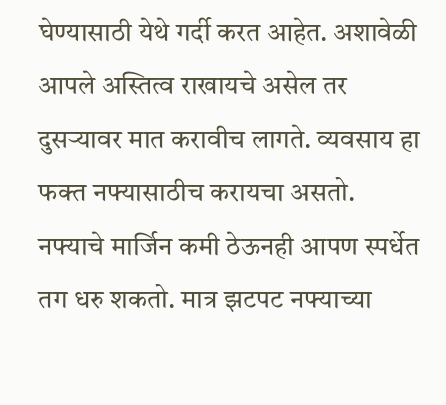घेण्यासाठी येथे गर्दी करत आहेत. अशावेळी आपले अस्तित्व राखायचे असेल तर दुसऱ्यावर मात करावीच लागते. व्यवसाय हा फक्त नफ्यासाठीच करायचा असतो. नफ्याचे मार्जिन कमी ठेऊनही आपण स्पर्धेत तग धरु शकतो. मात्र झटपट नफ्याच्या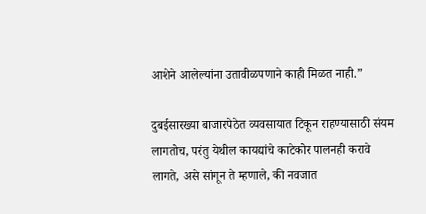आशेने आलेल्यांना उतावीळपणाने काही मिळत नाही.”

दुबईसारख्या बाजारपेठेत व्यवसायात टिकून राहण्यासाठी संयम लागतोच, परंतु येथील कायद्यांचे काटेकोर पालनही करावे लागते, असे सांगून ते म्हणाले, की नवजात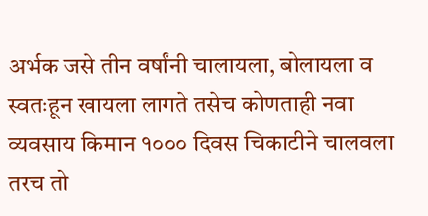अर्भक जसे तीन वर्षांनी चालायला, बोलायला व स्वतःहून खायला लागते तसेच कोणताही नवा व्यवसाय किमान १००० दिवस चिकाटीने चालवला तरच तो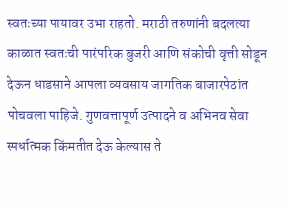स्वतःच्या पायावर उभा राहतो. मराठी तरुणांनी बदलत्या काळात स्वतःची पारंपरिक बुजरी आणि संकोची वृत्ती सोडून देऊन धाडसाने आपला व्यवसाय जागतिक बाजारपेठांत पोचवला पाहिजे. गुणवत्तापूर्ण उत्पादने व अभिनव सेवा स्पर्धात्मक किंमतीत देऊ केल्यास ते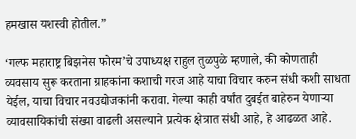हमखास यशस्वी होतील.”

‘गल्फ महाराष्ट्र बिझनेस फोरम’चे उपाध्यक्ष राहुल तुळपुळे म्हणाले, की कोणताही व्यवसाय सुरू करताना ग्राहकांना कशाची गरज आहे याचा विचार करुन संधी कशी साधता येईल, याचा विचार नवउद्योजकांनी करावा. गेल्या काही वर्षांत दुबईत बाहेरुन येणाऱ्या व्यावसायिकांची संख्या वाढली असल्याने प्रत्येक क्षेत्रात संधी आहे, हे आढळत आहे.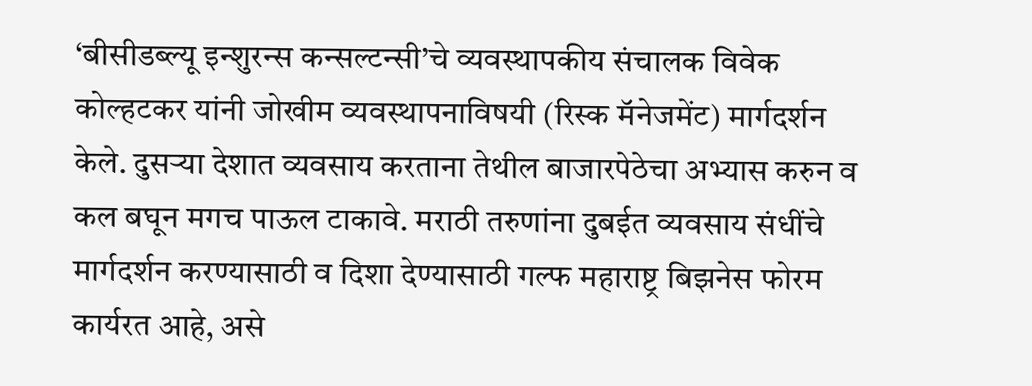‘बीसीडब्ल्यू इन्शुरन्स कन्सल्टन्सी’चे व्यवस्थापकीय संचालक विवेक कोल्हटकर यांनी जोखीम व्यवस्थापनाविषयी (रिस्क मॅनेजमेंट) मार्गदर्शन केले. दुसऱ्या देशात व्यवसाय करताना तेथील बाजारपेठेचा अभ्यास करुन व कल बघून मगच पाऊल टाकावे. मराठी तरुणांना दुबईत व्यवसाय संधींचे मार्गदर्शन करण्यासाठी व दिशा देण्यासाठी गल्फ महाराष्ट्र बिझनेस फोरम कार्यरत आहे, असे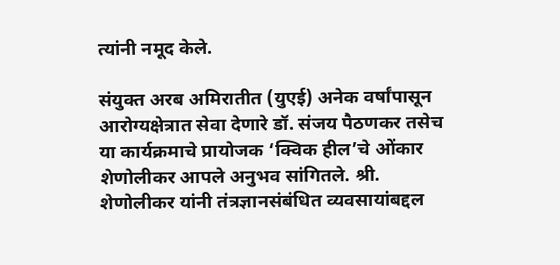त्यांनी नमूद केले.

संयुक्त अरब अमिरातीत (युएई) अनेक वर्षांपासून आरोग्यक्षेत्रात सेवा देणारे डॉ. संजय पैठणकर तसेच या कार्यक्रमाचे प्रायोजक ‘क्विक हील’चे ओंकार शेणोलीकर आपले अनुभव सांगितले. श्री. शेणोलीकर यांनी तंत्रज्ञानसंबंधित व्यवसायांबद्दल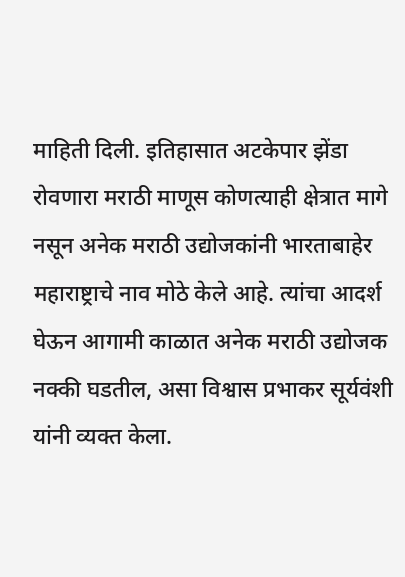माहिती दिली. इतिहासात अटकेपार झेंडा रोवणारा मराठी माणूस कोणत्याही क्षेत्रात मागे नसून अनेक मराठी उद्योजकांनी भारताबाहेर महाराष्ट्राचे नाव मोठे केले आहे. त्यांचा आदर्श घेऊन आगामी काळात अनेक मराठी उद्योजक नक्की घडतील, असा विश्वास प्रभाकर सूर्यवंशी यांनी व्यक्त केला.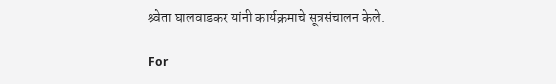श्र्वेता घालवाडकर यांनी कार्यक्रमाचे सूत्रसंचालन केले.

For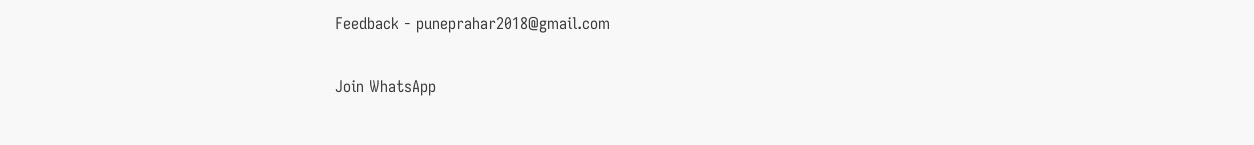Feedback - puneprahar2018@gmail.com

Join WhatsApp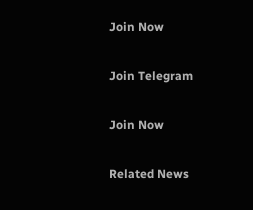Join Now

Join Telegram

Join Now

Related News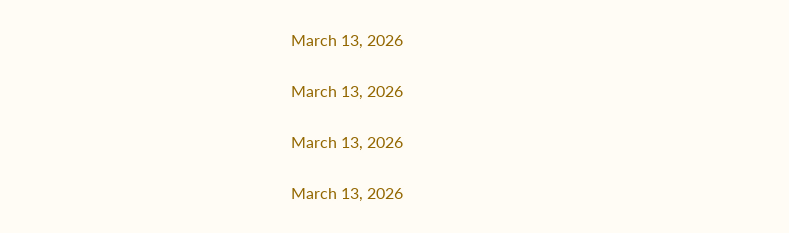March 13, 2026

March 13, 2026

March 13, 2026

March 13, 2026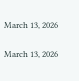March 13, 2026

March 13, 2026